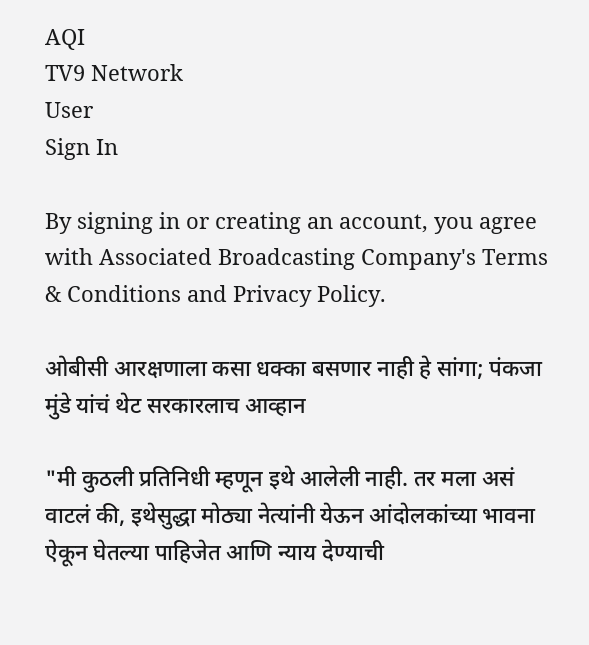AQI
TV9 Network
User
Sign In

By signing in or creating an account, you agree with Associated Broadcasting Company's Terms & Conditions and Privacy Policy.

ओबीसी आरक्षणाला कसा धक्का बसणार नाही हे सांगा; पंकजा मुंडे यांचं थेट सरकारलाच आव्हान

"मी कुठली प्रतिनिधी म्हणून इथे आलेली नाही. तर मला असं वाटलं की, इथेसुद्धा मोठ्या नेत्यांनी येऊन आंदोलकांच्या भावना ऐकून घेतल्या पाहिजेत आणि न्याय देण्याची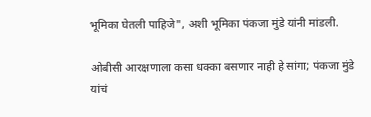भूमिका घेतली पाहिजे", अशी भूमिका पंकजा मुंडे यांनी मांडली.

ओबीसी आरक्षणाला कसा धक्का बसणार नाही हे सांगा; पंकजा मुंडे यांचं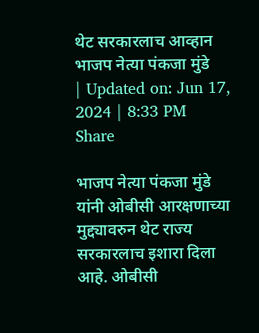थेट सरकारलाच आव्हान
भाजप नेत्या पंकजा मुंडे
| Updated on: Jun 17, 2024 | 8:33 PM
Share

भाजप नेत्या पंकजा मुंडे यांनी ओबीसी आरक्षणाच्या मुद्द्यावरुन थेट राज्य सरकारलाच इशारा दिला आहे. ओबीसी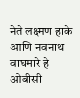नेते लक्ष्मण हाके आणि नवनाथ वाघमारे हे ओबीसी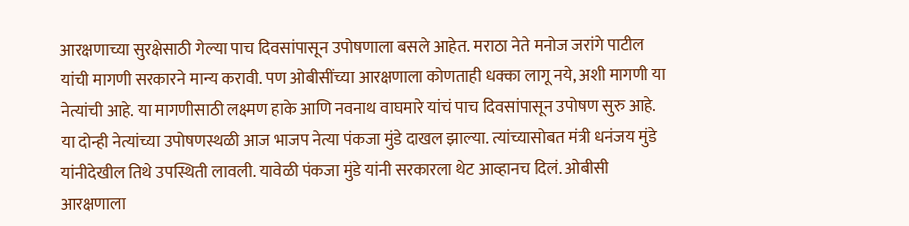आरक्षणाच्या सुरक्षेसाठी गेल्या पाच दिवसांपासून उपोषणाला बसले आहेत. मराठा नेते मनोज जरांगे पाटील यांची मागणी सरकारने मान्य करावी. पण ओबीसींच्या आरक्षणाला कोणताही धक्का लागू नये, अशी मागणी या नेत्यांची आहे. या मागणीसाठी लक्ष्मण हाके आणि नवनाथ वाघमारे यांचं पाच दिवसांपासून उपोषण सुरु आहे. या दोन्ही नेत्यांच्या उपोषणस्थळी आज भाजप नेत्या पंकजा मुंडे दाखल झाल्या. त्यांच्यासोबत मंत्री धनंजय मुंडे यांनीदेखील तिथे उपस्थिती लावली. यावेळी पंकजा मुंडे यांनी सरकारला थेट आव्हानच दिलं. ओबीसी आरक्षणाला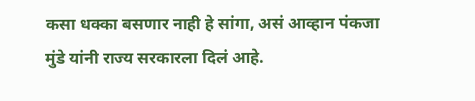कसा धक्का बसणार नाही हे सांगा, असं आव्हान पंकजा मुंडे यांनी राज्य सरकारला दिलं आहे.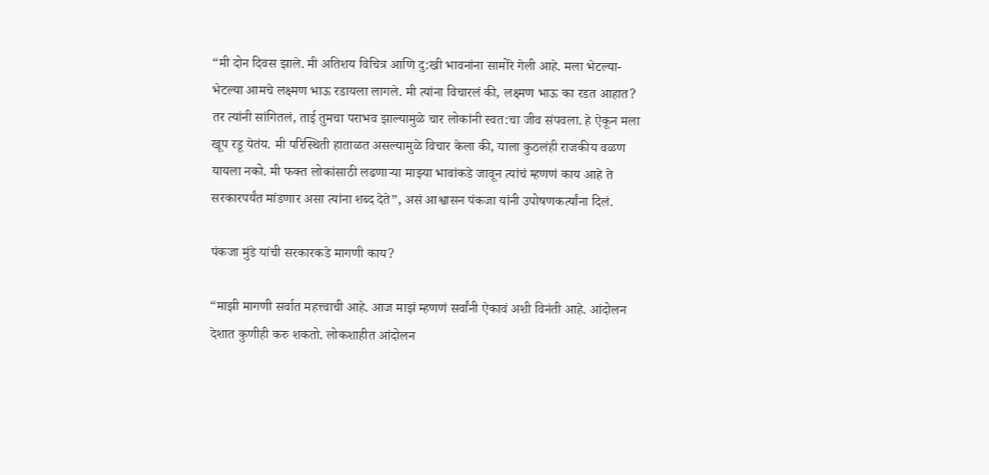“मी दोन दिवस झाले. मी अतिशय विचित्र आणि दु:खी भावनांना सामोरे गेली आहे. मला भेटल्या-भेटल्या आमचे लक्ष्मण भाऊ रडायला लागले. मी त्यांना विचारलं की, लक्ष्मण भाऊ का रडत आहात? तर त्यांनी सांगितलं, ताई तुमचा पराभव झाल्यामुळे चार लोकांनी स्वत:चा जीव संपवला. हे ऐकून मला खूप रडू येतंय. मी परिस्थिती हाताळत असल्यामुळे विचार केला की, याला कुठलंही राजकीय वळण यायला नको. मी फक्त लोकांसाठी लढणाऱ्या माझ्या भावांकडे जावून त्यांचं म्हणणं काय आहे ते सरकारपर्यंत मांडणार असा त्यांना शब्द देते”, असं आश्वासन पंकजा यांनी उपोषणकर्त्यांना दिलं.

पंकजा मुंडे यांची सरकारकडे मागणी काय?

“माझी मागणी सर्वात महत्त्वाची आहे. आज माझं म्हणणं सर्वांनी ऐकावं अशी विनंती आहे. आंदोलन देशात कुणीही करु शकतो. लोकशाहीत आंदोलन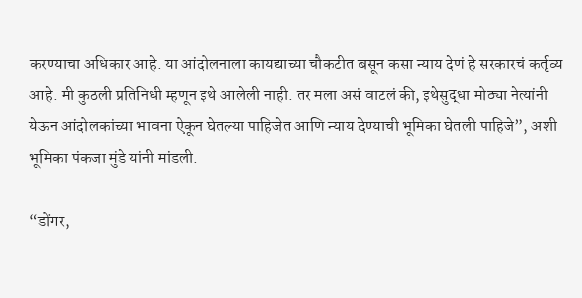करण्याचा अधिकार आहे. या आंदोलनाला कायद्याच्या चौकटीत बसून कसा न्याय देणं हे सरकारचं कर्तृव्य आहे. मी कुठली प्रतिनिधी म्हणून इथे आलेली नाही. तर मला असं वाटलं की, इथेसुद्धा मोठ्या नेत्यांनी येऊन आंदोलकांच्या भावना ऐकून घेतल्या पाहिजेत आणि न्याय देण्याची भूमिका घेतली पाहिजे”, अशी भूमिका पंकजा मुंडे यांनी मांडली.

“डोंगर,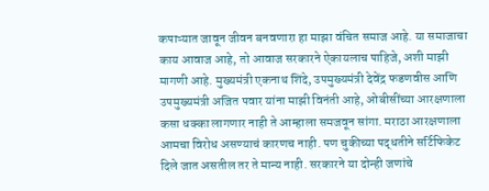कपाऱ्यात जावून जीवन बनवणारा हा माझा वंचित समाज आहे. या समाजाचा काय आवाज आहे, तो आवाज सरकारने ऐकायलाच पाहिजे, अशी माझी मागणी आहे. मुख्यमंत्री एकनाथ शिंदे, उपमुख्यमंत्री देवेंद्र फडणवीस आणि उपमुख्यमंत्री अजित पवार यांना माझी विनंती आहे, ओबीसींच्या आरक्षणाला कसा धक्का लागणार नाही ते आम्हाला समजवून सांगा. मराठा आरक्षणाला आमचा विरोध असण्याचं कारणच नाही. पण चुकीच्या पद्धतीने सर्टिफिकेट दिले जात असतील तर ते मान्य नाही. सरकारने या दोन्ही जणांचे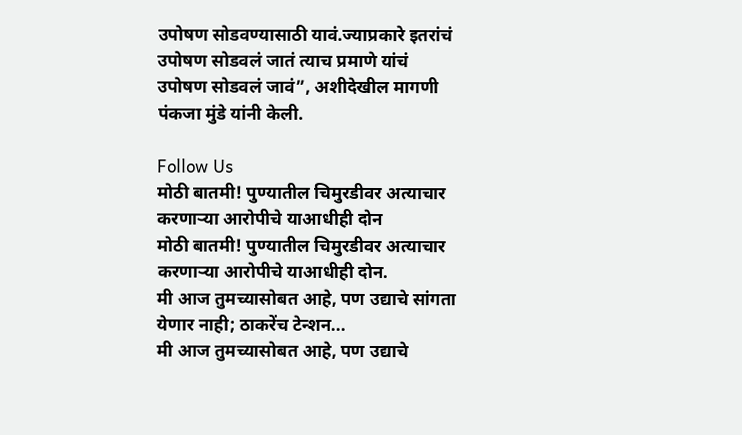उपोषण सोडवण्यासाठी यावं.ज्याप्रकारे इतरांचं उपोषण सोडवलं जातं त्याच प्रमाणे यांचं उपोषण सोडवलं जावं”, अशीदेखील मागणी पंकजा मुंडे यांनी केली.

Follow Us
मोठी बातमी! पुण्यातील चिमुरडीवर अत्याचार करणाऱ्या आरोपीचे याआधीही दोन
मोठी बातमी! पुण्यातील चिमुरडीवर अत्याचार करणाऱ्या आरोपीचे याआधीही दोन.
मी आज तुमच्यासोबत आहे, पण उद्याचे सांगता येणार नाही; ठाकरेंच टेन्शन...
मी आज तुमच्यासोबत आहे, पण उद्याचे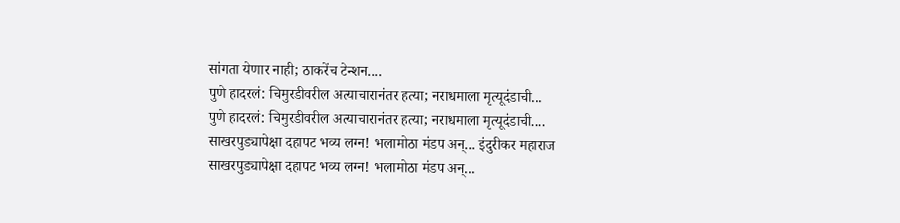सांगता येणार नाही; ठाकरेंच टेन्शन....
पुणे हादरलं: चिमुरडीवरील अत्याचारानंतर हत्या; नराधमाला मृत्यूदंडाची...
पुणे हादरलं: चिमुरडीवरील अत्याचारानंतर हत्या; नराधमाला मृत्यूदंडाची....
साखरपुड्यापेक्षा दहापट भव्य लग्न! भलामोठा मंडप अन्... इंदुरीकर महाराज
साखरपुड्यापेक्षा दहापट भव्य लग्न! भलामोठा मंडप अन्...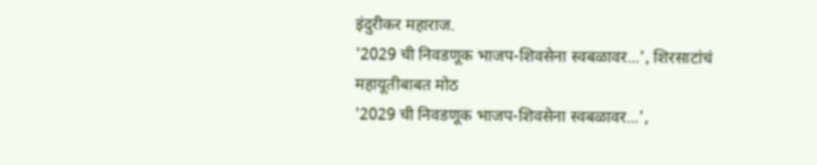इंदुरीकर महाराज.
'2029 ची निवडणूक भाजप-शिवसेना स्वबळावर...', शिरसाटांचं महायूतीबाबत मोठ
'2029 ची निवडणूक भाजप-शिवसेना स्वबळावर...',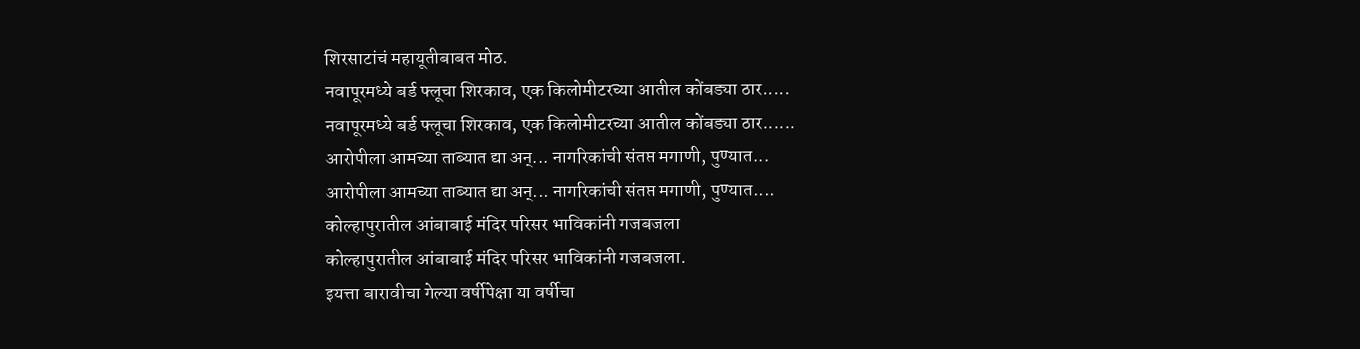शिरसाटांचं महायूतीबाबत मोठ.
नवापूरमध्ये बर्ड फ्लूचा शिरकाव, एक किलोमीटरच्या आतील कोंबड्या ठार.....
नवापूरमध्ये बर्ड फ्लूचा शिरकाव, एक किलोमीटरच्या आतील कोंबड्या ठार......
आरोपीला आमच्या ताब्यात द्या अन्... नागरिकांची संतप्त मगाणी, पुण्यात...
आरोपीला आमच्या ताब्यात द्या अन्... नागरिकांची संतप्त मगाणी, पुण्यात....
कोल्हापुरातील आंबाबाई मंदिर परिसर भाविकांनी गजबजला
कोल्हापुरातील आंबाबाई मंदिर परिसर भाविकांनी गजबजला.
इयत्ता बारावीचा गेल्या वर्षीपेक्षा या वर्षीचा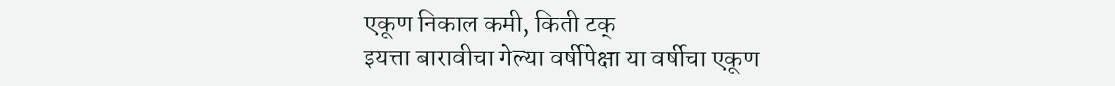एकूण निकाल कमी, किती टक्
इयत्ता बारावीचा गेल्या वर्षीपेक्षा या वर्षीचा एकूण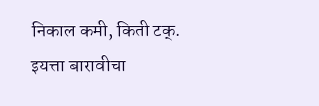निकाल कमी, किती टक्.
इयत्ता बारावीचा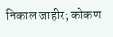निकाल जाहीर; कोकण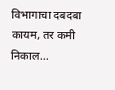विभागाचा दबदबा कायम, तर कमी निकाल...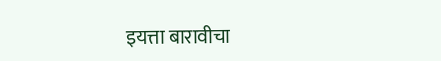इयत्ता बारावीचा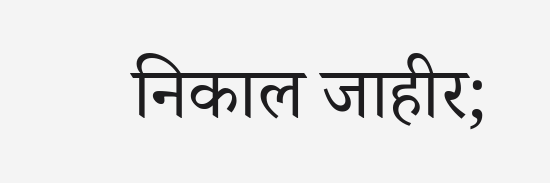निकाल जाहीर;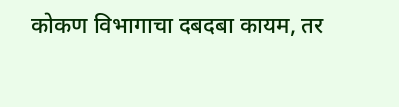कोकण विभागाचा दबदबा कायम, तर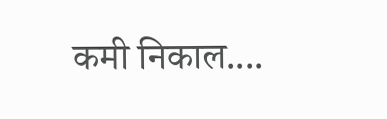कमी निकाल....